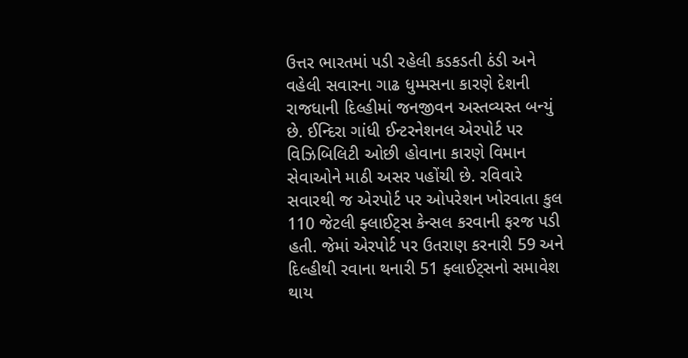ઉત્તર ભારતમાં પડી રહેલી કડકડતી ઠંડી અને વહેલી સવારના ગાઢ ધુમ્મસના કારણે દેશની રાજધાની દિલ્હીમાં જનજીવન અસ્તવ્યસ્ત બન્યું છે. ઈન્દિરા ગાંધી ઈન્ટરનેશનલ એરપોર્ટ પર વિઝિબિલિટી ઓછી હોવાના કારણે વિમાન સેવાઓને માઠી અસર પહોંચી છે. રવિવારે સવારથી જ એરપોર્ટ પર ઓપરેશન ખોરવાતા કુલ 110 જેટલી ફ્લાઈટ્સ કેન્સલ કરવાની ફરજ પડી હતી. જેમાં એરપોર્ટ પર ઉતરાણ કરનારી 59 અને દિલ્હીથી રવાના થનારી 51 ફ્લાઈટ્સનો સમાવેશ થાય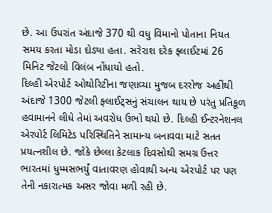છે. આ ઉપરાંત અંદાજે 370 થી વધુ વિમાનો પોતાના નિયત સમય કરતા મોડા દોડ્યા હતા. સરેરાશ દરેક ફ્લાઈટમાં 26 મિનિટ જેટલો વિલંબ નોંધાયો હતો.
દિલ્હી એરપોર્ટ ઓથોરિટીના જણાવ્યા મુજબ દરરોજ અહીંથી અંદાજે 1300 જેટલી ફ્લાઈટ્સનું સંચાલન થાય છે પરંતુ પ્રતિકૂળ હવામાનને લીધે તેમાં અવરોધ ઉભો થયો છે. દિલ્હી ઈન્ટરનેશનલ એરપોર્ટ લિમિટેડ પરિસ્થિતિને સામાન્ય બનાવવા માટે સતત પ્રયત્નશીલ છે. જોકે છેલ્લા કેટલાક દિવસોથી સમગ્ર ઉત્તર ભારતમાં ધુમ્મસભર્યું વાતાવરણ હોવાથી અન્ય એરપોર્ટ પર પણ તેની નકારાત્મક અસર જોવા મળી રહી છે.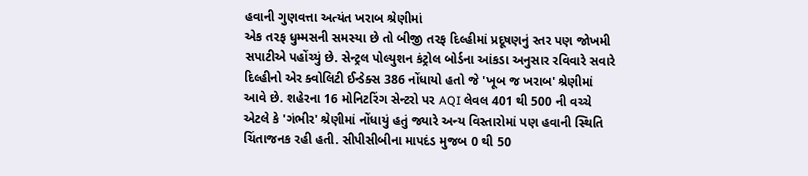હવાની ગુણવત્તા અત્યંત ખરાબ શ્રેણીમાં
એક તરફ ધુમ્મસની સમસ્યા છે તો બીજી તરફ દિલ્હીમાં પ્રદૂષણનું સ્તર પણ જોખમી સપાટીએ પહોંચ્યું છે. સેન્ટ્રલ પોલ્યુશન કંટ્રોલ બોર્ડના આંકડા અનુસાર રવિવારે સવારે દિલ્હીનો એર ક્વોલિટી ઈન્ડેક્સ 386 નોંધાયો હતો જે 'ખૂબ જ ખરાબ' શ્રેણીમાં આવે છે. શહેરના 16 મોનિટરિંગ સેન્ટરો પર AQI લેવલ 401 થી 500 ની વચ્ચે એટલે કે 'ગંભીર' શ્રેણીમાં નોંધાયું હતું જ્યારે અન્ય વિસ્તારોમાં પણ હવાની સ્થિતિ ચિંતાજનક રહી હતી. સીપીસીબીના માપદંડ મુજબ 0 થી 50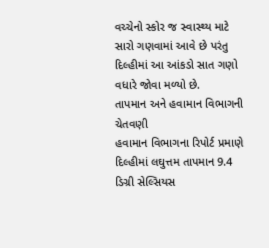વચ્ચેનો સ્કોર જ સ્વાસ્થ્ય માટે સારો ગણવામાં આવે છે પરંતુ દિલ્હીમાં આ આંકડો સાત ગણો વધારે જોવા મળ્યો છે.
તાપમાન અને હવામાન વિભાગની ચેતવણી
હવામાન વિભાગના રિપોર્ટ પ્રમાણે દિલ્હીમાં લઘુત્તમ તાપમાન 9.4 ડિગ્રી સેલ્સિયસ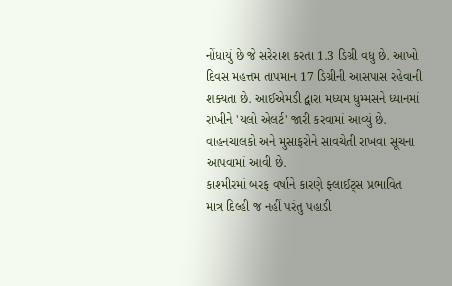નોંધાયું છે જે સરેરાશ કરતા 1.3 ડિગ્રી વધુ છે. આખો દિવસ મહત્તમ તાપમાન 17 ડિગ્રીની આસપાસ રહેવાની શક્યતા છે. આઈએમડી દ્વારા મધ્યમ ધુમ્મસને ધ્યાનમાં રાખીને 'યલો એલર્ટ' જારી કરવામાં આવ્યું છે. વાહનચાલકો અને મુસાફરોને સાવચેતી રાખવા સૂચના આપવામાં આવી છે.
કાશ્મીરમાં બરફ વર્ષાને કારણે ફ્લાઈટ્સ પ્રભાવિત
માત્ર દિલ્હી જ નહીં પરંતુ પહાડી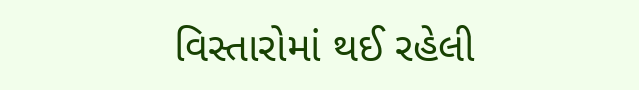વિસ્તારોમાં થઈ રહેલી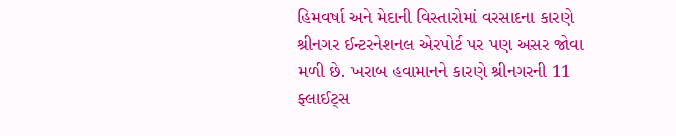હિમવર્ષા અને મેદાની વિસ્તારોમાં વરસાદના કારણે શ્રીનગર ઈન્ટરનેશનલ એરપોર્ટ પર પણ અસર જોવા મળી છે. ખરાબ હવામાનને કારણે શ્રીનગરની 11 ફ્લાઈટ્સ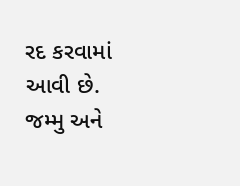રદ કરવામાં આવી છે. જમ્મુ અને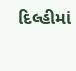દિલ્હીમાં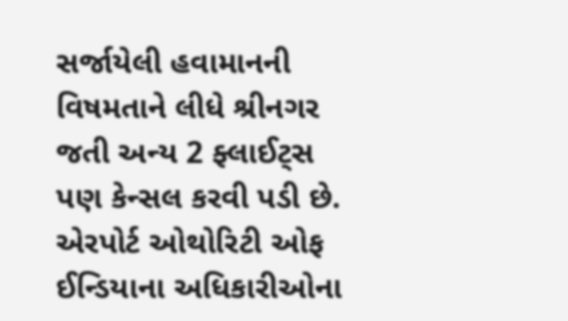સર્જાયેલી હવામાનની વિષમતાને લીધે શ્રીનગર જતી અન્ય 2 ફ્લાઈટ્સ પણ કેન્સલ કરવી પડી છે. એરપોર્ટ ઓથોરિટી ઓફ ઈન્ડિયાના અધિકારીઓના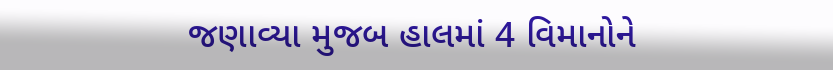જણાવ્યા મુજબ હાલમાં 4 વિમાનોને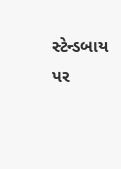સ્ટેન્ડબાય પર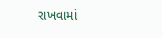રાખવામાં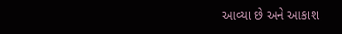આવ્યા છે અને આકાશ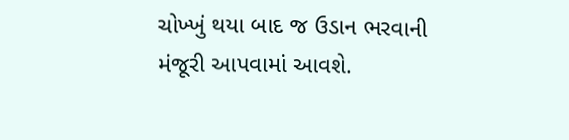ચોખ્ખું થયા બાદ જ ઉડાન ભરવાની મંજૂરી આપવામાં આવશે.